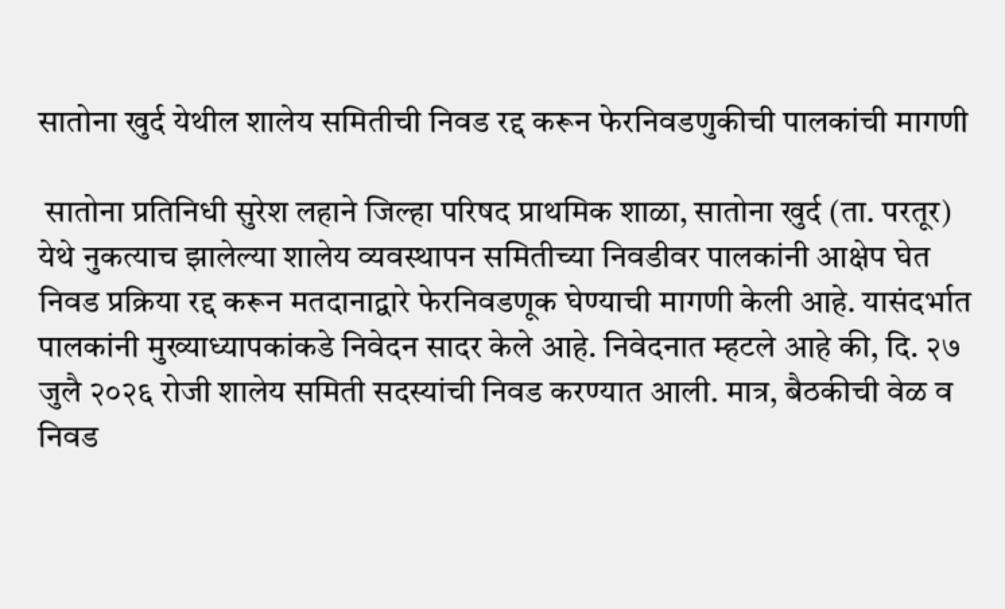सातोना खुर्द येथील शालेय समितीची निवड रद्द करून फेरनिवडणुकीची पालकांची मागणी

 सातोना प्रतिनिधी सुरेश लहाने जिल्हा परिषद प्राथमिक शाळा, सातोना खुर्द (ता. परतूर) येथे नुकत्याच झालेल्या शालेय व्यवस्थापन समितीच्या निवडीवर पालकांनी आक्षेप घेत निवड प्रक्रिया रद्द करून मतदानाद्वारे फेरनिवडणूक घेण्याची मागणी केली आहे. यासंदर्भात पालकांनी मुख्याध्यापकांकडे निवेदन सादर केले आहे. निवेदनात म्हटले आहे की, दि. २७ जुलै २०२६ रोजी शालेय समिती सदस्यांची निवड करण्यात आली. मात्र, बैठकीची वेळ व निवड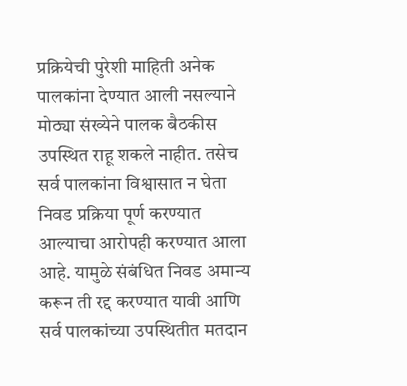प्रक्रियेची पुरेशी माहिती अनेक पालकांना देण्यात आली नसल्याने मोठ्या संख्येने पालक बैठकीस उपस्थित राहू शकले नाहीत. तसेच सर्व पालकांना विश्वासात न घेता निवड प्रक्रिया पूर्ण करण्यात आल्याचा आरोपही करण्यात आला आहे. यामुळे संबंधित निवड अमान्य करून ती रद्द करण्यात यावी आणि सर्व पालकांच्या उपस्थितीत मतदान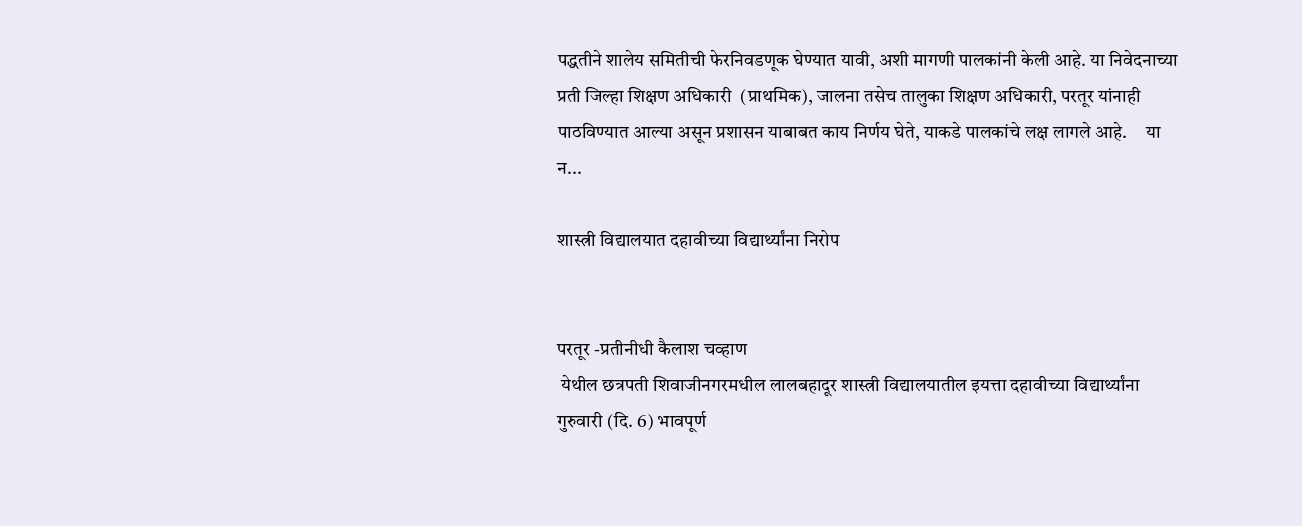पद्धतीने शालेय समितीची फेरनिवडणूक घेण्यात यावी, अशी मागणी पालकांनी केली आहे. या निवेदनाच्या प्रती जिल्हा शिक्षण अधिकारी  (प्राथमिक), जालना तसेच तालुका शिक्षण अधिकारी, परतूर यांनाही पाठविण्यात आल्या असून प्रशासन याबाबत काय निर्णय घेते, याकडे पालकांचे लक्ष लागले आहे.     या न...

शास्त्री विद्यालयात दहावीच्या विद्यार्थ्यांना निरोप


परतूर -प्रतीनीधी कैलाश चव्हाण
 येथील छत्रपती शिवाजीनगरमधील लालबहादूर शास्त्री विद्यालयातील इयत्ता दहावीच्या विद्यार्थ्यांना गुरुवारी (दि. 6) भावपूर्ण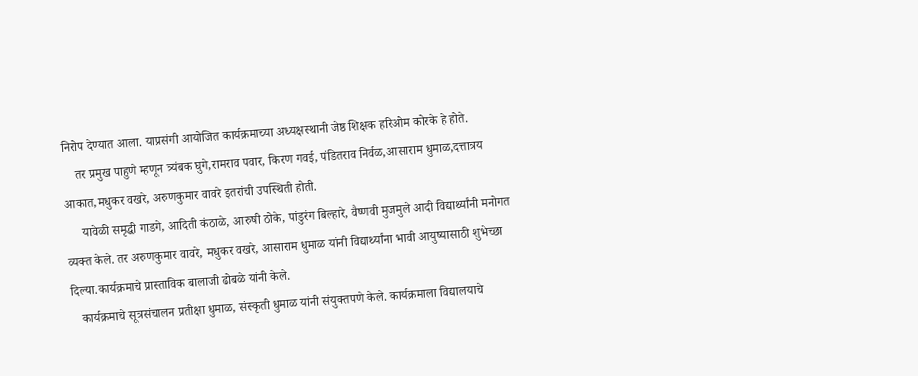निरोप देण्यात आला. याप्रसंगी आयोजित कार्यक्रमाच्या अध्यक्षस्थानी जेष्ठ शिक्षक हरिओम कोरके हे होते.
    तर प्रमुख पाहुणे म्हणून त्र्यंबक घुगे,रामराव पवार, किरण गवई, पंडितराव निर्वळ,आसाराम धुमाळ,दत्तात्रय आकात,मधुकर वखरे, अरुणकुमार वावरे इतरांची उपस्थिती होती.
     यावेळी समृद्धी गाडगे, आदिती कंठाळे, आरुषी ठोके, पांडुरंग बिल्हारे, वैष्णवी मुजमुले आदी विद्यार्थ्यांनी मनोगत व्यक्त केले. तर अरुणकुमार वावरे, मधुकर वखरे, आसाराम धुमाळ यांनी विद्यार्थ्यांना भावी आयुष्यासाठी शुभेच्छा दिल्या.कार्यक्रमाचे प्रास्ताविक बालाजी ढोबळे यांनी केले.
   कार्यक्रमाचे सूत्रसंचालन प्रतीक्षा धुमाळ, संस्कृती धुमाळ यांनी संयुक्तपणे केले. कार्यक्रमाला विद्यालयाचे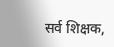सर्व शिक्षक,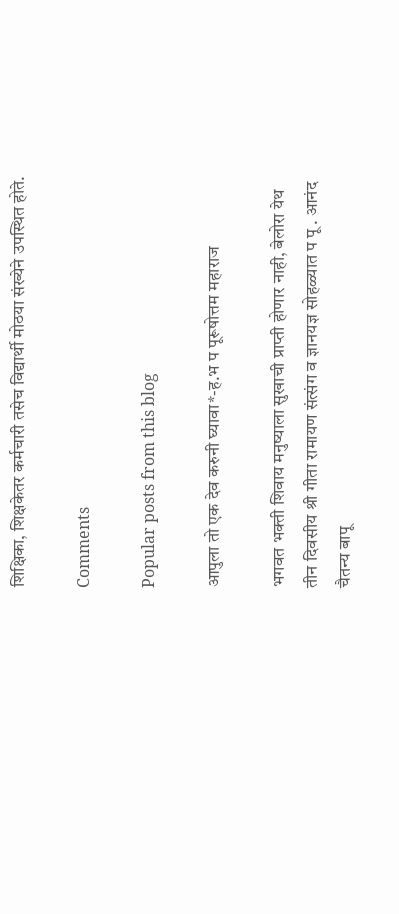शिक्षिका, शिक्षकेतर कर्मचारी तसेच विद्यार्थी मोठया संख्येने उपस्थित होते.

Comments

Popular posts from this blog

आपुला तो एक देव करुनी घ्यावा*-ह.भ प पूरूषोत्तम महाराज

भगवत भक्ती शिवाय मनुष्याला सुखाची प्राप्ती होणार नाही, बेलोरा येथ तीन दिवसीय श्री गीता रामायण संत्संग व ज्ञानयज्ञ सोहळ्यात प पू . आनंद चैतन्य बापू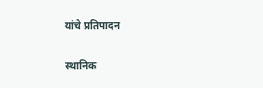यांचे प्रतिपादन

स्थानिक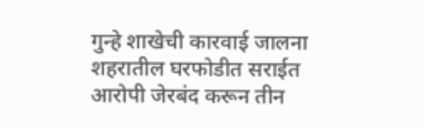गुन्हे शाखेची कारवाई जालना शहरातील घरफोडीत सराईत आरोपी जेरबंद करून तीन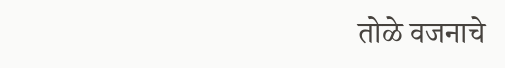तोळे वजनाचे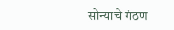सोन्याचे गंठण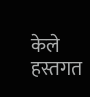केले हस्तगत